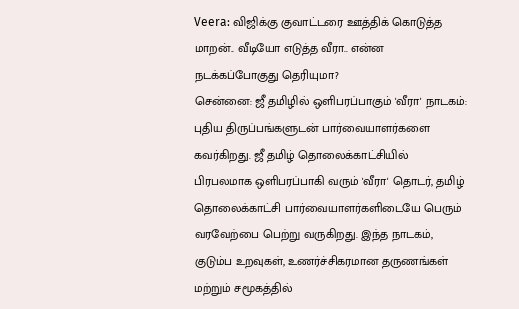Veera: விஜிக்கு குவாட்டரை ஊத்திக் கொடுத்த மாறன்.. வீடியோ எடுத்த வீரா.. என்ன நடக்கப்போகுது தெரியுமா?
சென்னை: ஜீ தமிழில் ஒளிபரப்பாகும் 'வீரா' நாடகம்: புதிய திருப்பங்களுடன் பார்வையாளர்களை கவர்கிறது. ஜீ தமிழ் தொலைக்காட்சியில் பிரபலமாக ஒளிபரப்பாகி வரும் 'வீரா' தொடர், தமிழ் தொலைக்காட்சி பார்வையாளர்களிடையே பெரும் வரவேற்பை பெற்று வருகிறது. இந்த நாடகம், குடும்ப உறவுகள், உணர்ச்சிகரமான தருணங்கள் மற்றும் சமூகத்தில்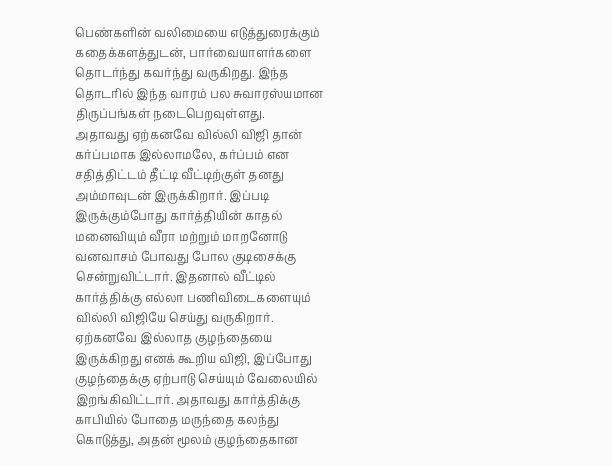பெண்களின் வலிமையை எடுத்துரைக்கும் கதைக்களத்துடன், பார்வையாளர்களை தொடர்ந்து கவர்ந்து வருகிறது. இந்த தொடரில் இந்த வாரம் பல சுவாரஸ்யமான திருப்பங்கள் நடைபெறவுள்ளது.
அதாவது ஏற்கனவே வில்லி விஜி தான் கர்ப்பமாக இல்லாமலே, கர்ப்பம் என சதித்திட்டம் தீட்டி வீட்டிற்குள் தனது அம்மாவுடன் இருக்கிறார். இப்படி இருக்கும்போது கார்த்தியின் காதல் மனைவியும் வீரா மற்றும் மாறனோடு வனவாசம் போவது போல குடிசைக்கு சென்றுவிட்டார். இதனால் வீட்டில் கார்த்திக்கு எல்லா பணிவிடைகளையும் வில்லி விஜியே செய்து வருகிறார். ஏற்கனவே இல்லாத குழந்தையை இருக்கிறது எனக் கூறிய விஜி, இப்போது குழந்தைக்கு ஏற்பாடு செய்யும் வேலையில் இறங்கிவிட்டார். அதாவது கார்த்திக்கு காபியில் போதை மருந்தை கலந்து கொடுத்து, அதன் மூலம் குழந்தைகான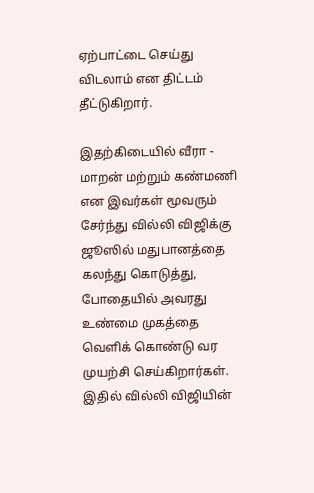ஏற்பாட்டை செய்து விடலாம் என திட்டம் தீட்டுகிறார்.

இதற்கிடையில் வீரா - மாறன் மற்றும் கண்மணி என இவர்கள் மூவரும் சேர்ந்து வில்லி விஜிக்கு ஜூஸில் மதுபானத்தை கலந்து கொடுத்து, போதையில் அவரது உண்மை முகத்தை வெளிக் கொண்டு வர முயற்சி செய்கிறார்கள். இதில் வில்லி விஜியின்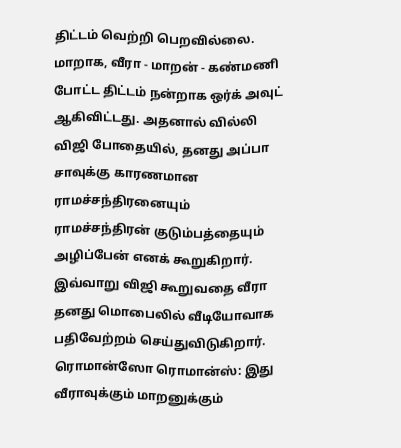திட்டம் வெற்றி பெறவில்லை. மாறாக, வீரா - மாறன் - கண்மணி போட்ட திட்டம் நன்றாக ஒர்க் அவுட் ஆகிவிட்டது. அதனால் வில்லி விஜி போதையில், தனது அப்பா சாவுக்கு காரணமான ராமச்சந்திரனையும் ராமச்சந்திரன் குடும்பத்தையும் அழிப்பேன் எனக் கூறுகிறார். இவ்வாறு விஜி கூறுவதை வீரா தனது மொபைலில் வீடியோவாக பதிவேற்றம் செய்துவிடுகிறார்.
ரொமான்ஸோ ரொமான்ஸ்: இது வீராவுக்கும் மாறனுக்கும்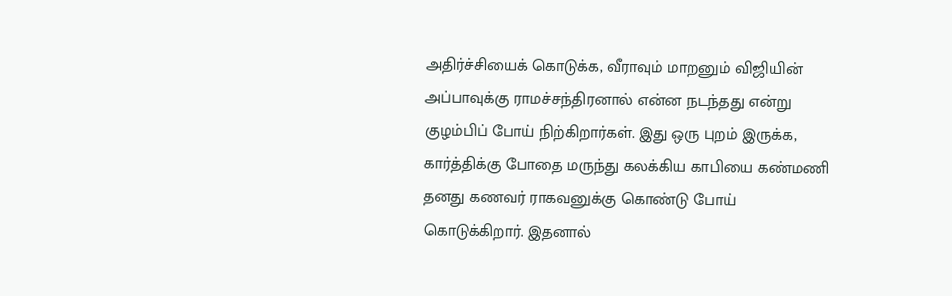அதிர்ச்சியைக் கொடுக்க, வீராவும் மாறனும் விஜியின் அப்பாவுக்கு ராமச்சந்திரனால் என்ன நடந்தது என்று குழம்பிப் போய் நிற்கிறார்கள். இது ஒரு புறம் இருக்க, கார்த்திக்கு போதை மருந்து கலக்கிய காபியை கண்மணி தனது கணவர் ராகவனுக்கு கொண்டு போய் கொடுக்கிறார். இதனால்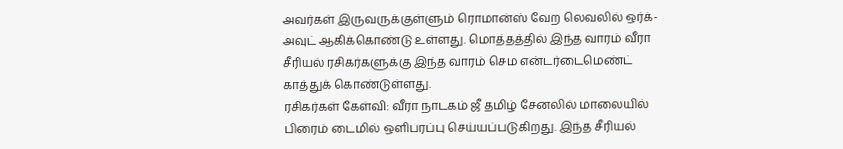அவர்கள் இருவருக்குள்ளும் ரொமான்ஸ் வேற லெவலில் ஒர்க்-அவுட் ஆகிக்கொண்டு உள்ளது. மொத்தத்தில் இந்த வாரம் வீரா சீரியல் ரசிகர்களுக்கு இந்த வாரம் செம என்டர்டைமெண்ட் காத்துக் கொண்டுள்ளது.
ரசிகர்கள் கேள்வி: வீரா நாடகம் ஜீ தமிழ் சேனலில் மாலையில் பிரைம் டைமில் ஒளிபரப்பு செய்யப்படுகிறது. இந்த சீரியல்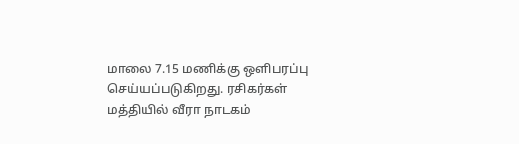மாலை 7.15 மணிக்கு ஒளிபரப்பு செய்யப்படுகிறது. ரசிகர்கள் மத்தியில் வீரா நாடகம்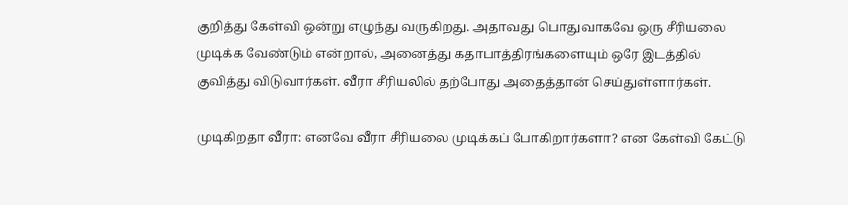குறித்து கேள்வி ஒன்று எழுந்து வருகிறது. அதாவது பொதுவாகவே ஒரு சீரியலை முடிக்க வேண்டும் என்றால், அனைத்து கதாபாத்திரங்களையும் ஒரே இடத்தில் குவித்து விடுவார்கள். வீரா சீரியலில் தற்போது அதைத்தான் செய்துள்ளார்கள்.

முடிகிறதா வீரா: எனவே வீரா சீரியலை முடிக்கப் போகிறார்களா? என கேள்வி கேட்டு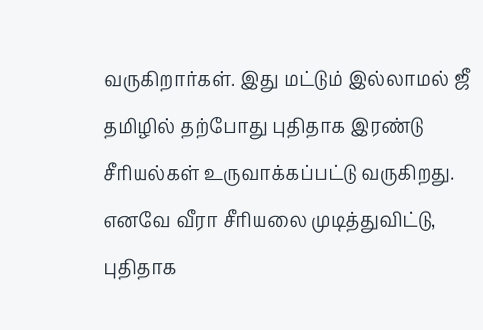வருகிறார்கள். இது மட்டும் இல்லாமல் ஜீ தமிழில் தற்போது புதிதாக இரண்டு சீரியல்கள் உருவாக்கப்பட்டு வருகிறது. எனவே வீரா சீரியலை முடித்துவிட்டு, புதிதாக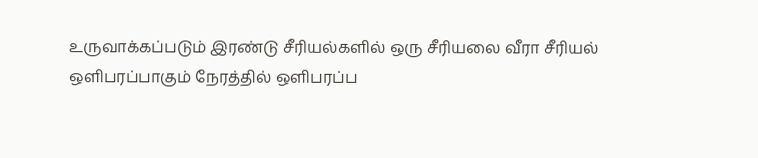உருவாக்கப்படும் இரண்டு சீரியல்களில் ஒரு சீரியலை வீரா சீரியல் ஒளிபரப்பாகும் நேரத்தில் ஒளிபரப்ப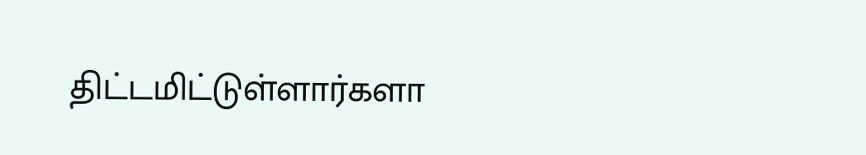திட்டமிட்டுள்ளார்களா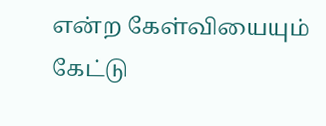என்ற கேள்வியையும் கேட்டு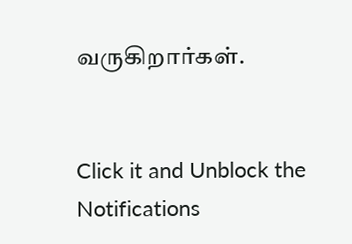வருகிறார்கள்.


Click it and Unblock the Notifications